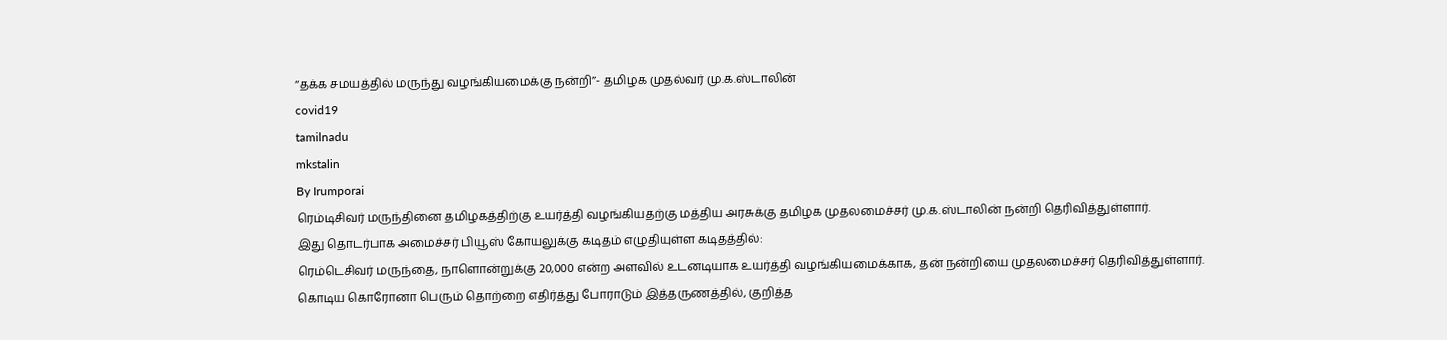‘‘தக்க சமயத்தில் மருந்து வழங்கியமைக்கு நன்றி’’- தமிழக முதல்வர் மு.க.ஸ்டாலின்
covid19
tamilnadu
mkstalin
By Irumporai
ரெம்டிசிவர் மருந்தினை தமிழகத்திற்கு உயர்த்தி வழங்கியதற்கு மத்திய அரசுக்கு தமிழக முதலமைச்சர் மு.க.ஸ்டாலின் நன்றி தெரிவித்துள்ளார்.
இது தொடர்பாக அமைச்சர் பியூஸ் கோயலுக்கு கடிதம் எழுதியுள்ள கடிதத்தில்:
ரெம்டெசிவர் மருந்தை, நாளொன்றுக்கு 20,000 என்ற அளவில் உடனடியாக உயர்த்தி வழங்கியமைக்காக, தன் நன்றியை முதலமைச்சர் தெரிவித்துள்ளார்.
கொடிய கொரோனா பெரும் தொற்றை எதிர்த்து போராடும் இத்தருணத்தில், குறித்த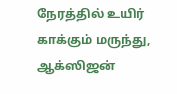நேரத்தில் உயிர் காக்கும் மருந்து, ஆக்ஸிஜன்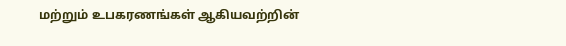மற்றும் உபகரணங்கள் ஆகியவற்றின்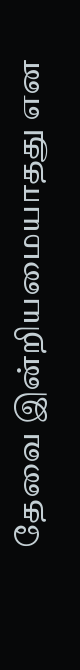தேவை இன்றியமையாதது என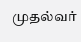முதல்வர்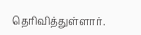தெரிவித்துள்ளார்.